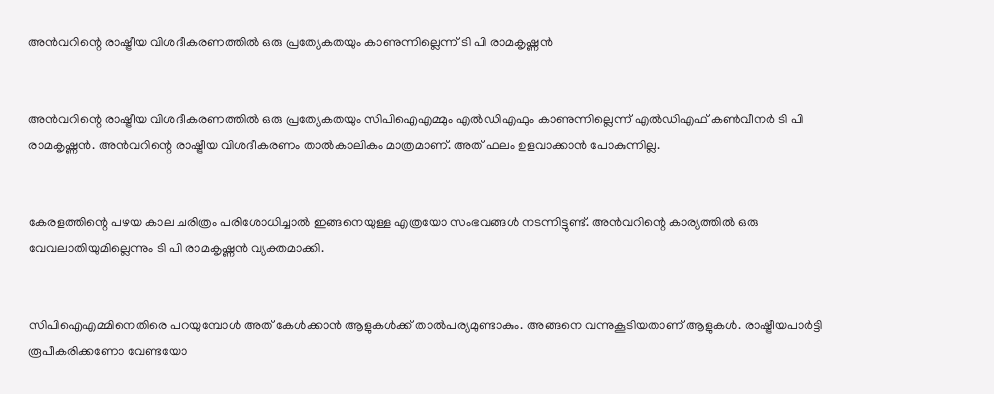അന്‍വറിന്റെ രാഷ്ട്രീയ വിശദീകരണത്തില്‍ ഒരു പ്രത്യേകതയും കാണുന്നില്ലെന്ന് ടി പി രാമകൃഷ്ണന്‍


അന്‍വറിന്റെ രാഷ്ട്രീയ വിശദീകരണത്തില്‍ ഒരു പ്രത്യേകതയും സിപിഐഎമ്മും എല്‍ഡിഎഫും കാണുന്നില്ലെന്ന് എല്‍ഡിഎഫ് കണ്‍വീനര്‍ ടി പി രാമകൃഷ്ണന്‍. അന്‍വറിന്റെ രാഷ്ട്രീയ വിശദീകരണം താല്‍കാലികം മാത്രമാണ്. അത് ഫലം ഉളവാക്കാന്‍ പോകുന്നില്ല.


കേരളത്തിന്റെ പഴയ കാല ചരിത്രം പരിശോധിച്ചാല്‍ ഇങ്ങനെയുള്ള എത്രയോ സംഭവങ്ങള്‍ നടന്നിട്ടുണ്ട്. അന്‍വറിന്റെ കാര്യത്തില്‍ ഒരു വേവലാതിയുമില്ലെന്നും ടി പി രാമകൃഷ്ണന്‍ വ്യക്തമാക്കി.


സിപിഐഎമ്മിനെതിരെ പറയുമ്പോള്‍ അത് കേള്‍ക്കാന്‍ ആളുകള്‍ക്ക് താല്‍പര്യമുണ്ടാകും. അങ്ങനെ വന്നുകൂടിയതാണ് ആളുകള്‍. രാഷ്ട്രീയപാര്‍ട്ടി രൂപീകരിക്കണോ വേണ്ടയോ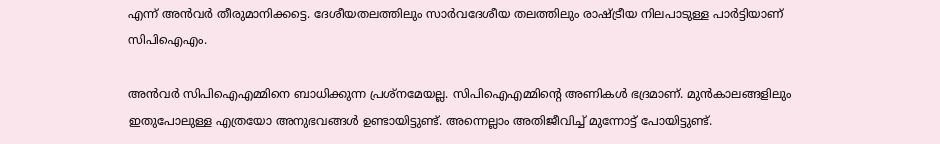എന്ന് അന്‍വര്‍ തീരുമാനിക്കട്ടെ. ദേശീയതലത്തിലും സാര്‍വദേശീയ തലത്തിലും രാഷ്ട്രീയ നിലപാടുള്ള പാര്‍ട്ടിയാണ് സിപിഐഎം.

അന്‍വര്‍ സിപിഐഎമ്മിനെ ബാധിക്കുന്ന പ്രശ്‌നമേയല്ല. സിപിഐഎമ്മിന്റെ അണികള്‍ ഭദ്രമാണ്. മുന്‍കാലങ്ങളിലും ഇതുപോലുള്ള എത്രയോ അനുഭവങ്ങള്‍ ഉണ്ടായിട്ടുണ്ട്. അന്നെല്ലാം അതിജീവിച്ച് മുന്നോട്ട് പോയിട്ടുണ്ട്.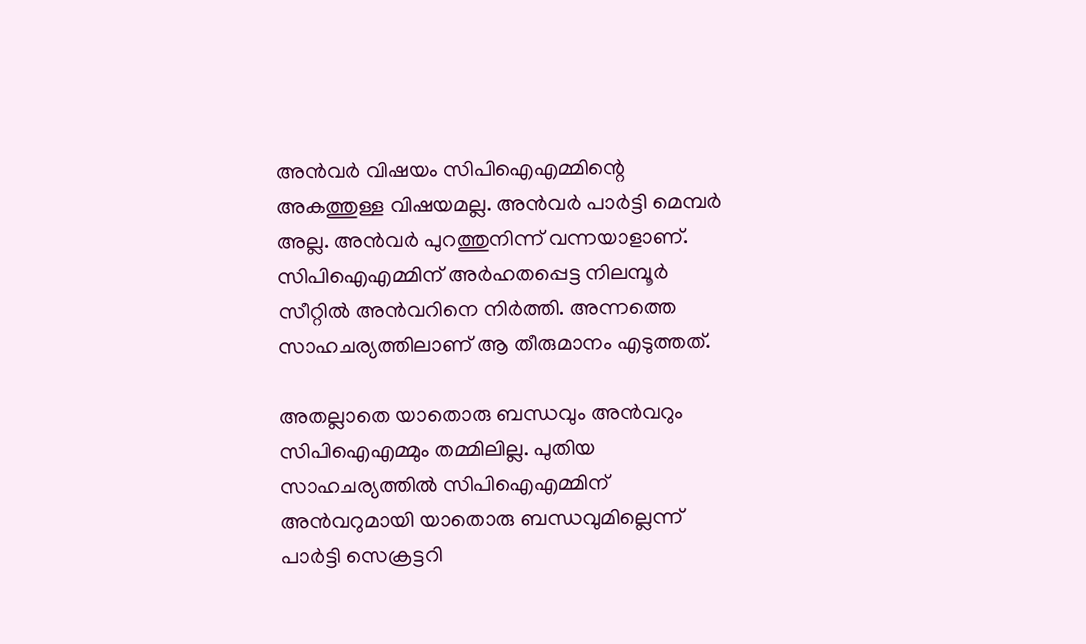അന്‍വര്‍ വിഷയം സിപിഐഎമ്മിന്റെ അകത്തുള്ള വിഷയമല്ല. അന്‍വര്‍ പാര്‍ട്ടി മെമ്പര്‍ അല്ല. അന്‍വര്‍ പുറത്തുനിന്ന് വന്നയാളാണ്. സിപിഐഎമ്മിന് അര്‍ഹതപ്പെട്ട നിലമ്പൂര്‍ സീറ്റില്‍ അന്‍വറിനെ നിര്‍ത്തി. അന്നത്തെ സാഹചര്യത്തിലാണ് ആ തീരുമാനം എടുത്തത്.

അതല്ലാതെ യാതൊരു ബന്ധവും അന്‍വറും സിപിഐഎമ്മും തമ്മിലില്ല. പുതിയ സാഹചര്യത്തില്‍ സിപിഐഎമ്മിന് അന്‍വറുമായി യാതൊരു ബന്ധവുമില്ലെന്ന് പാര്‍ട്ടി സെക്രട്ടറി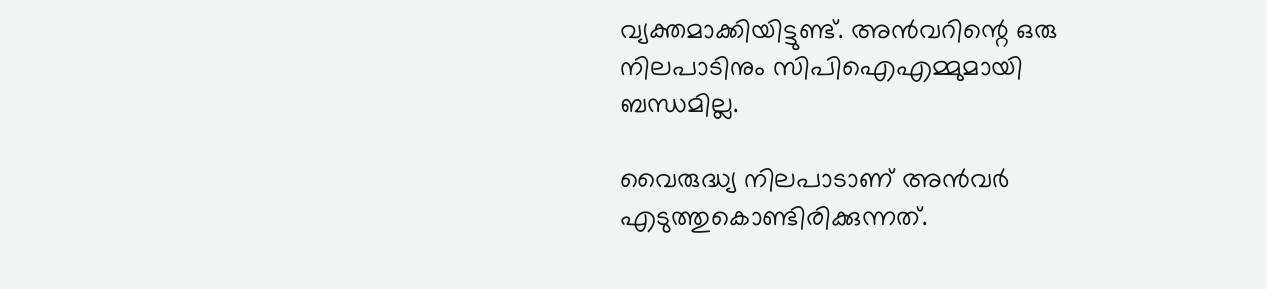വ്യക്തമാക്കിയിട്ടുണ്ട്. അന്‍വറിന്റെ ഒരു നിലപാടിനും സിപിഐഎമ്മുമായി ബന്ധമില്ല.

വൈരുദ്ധ്യ നിലപാടാണ് അന്‍വര്‍ എടുത്തുകൊണ്ടിരിക്കുന്നത്.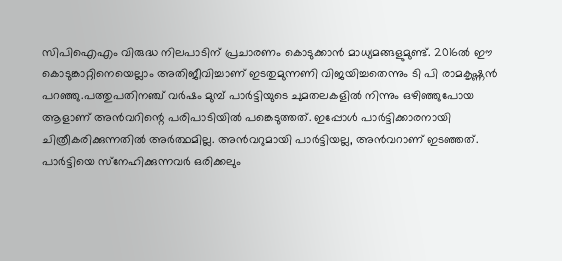സിപിഐഎം വിരുദ്ധ നിലപാടിന് പ്രചാരണം കൊടുക്കാന്‍ മാധ്യമങ്ങളുമുണ്ട്. 2016ല്‍ ഈ കൊടുങ്കാറ്റിനെയെല്ലാം അതിജീവിച്ചാണ് ഇടതുമുന്നണി വിജയിച്ചതെന്നും ടി പി രാമകൃഷ്ണന്‍ പറഞ്ഞു.പത്തുപതിനഞ്ച് വര്‍ഷം മുമ്പ് പാര്‍ട്ടിയുടെ ചുമതലകളില്‍ നിന്നും ഒഴിഞ്ഞുപോയ ആളാണ് അന്‍വറിന്റെ പരിപാടിയില്‍ പങ്കെടുത്തത്. ഇപ്പോള്‍ പാര്‍ട്ടിക്കാരനായി ചിത്രീകരിക്കുന്നതില്‍ അര്‍ത്ഥമില്ല. അന്‍വറുമായി പാര്‍ട്ടിയല്ല, അന്‍വറാണ് ഇടഞ്ഞത്. പാര്‍ട്ടിയെ സ്‌നേഹിക്കുന്നവര്‍ ഒരിക്കലും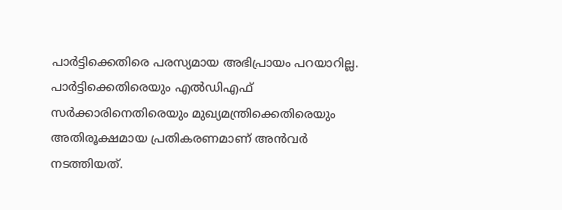പാര്‍ട്ടിക്കെതിരെ പരസ്യമായ അഭിപ്രായം പറയാറില്ല. പാര്‍ട്ടിക്കെതിരെയും എല്‍ഡിഎഫ് സര്‍ക്കാരിനെതിരെയും മുഖ്യമന്ത്രിക്കെതിരെയും അതിരൂക്ഷമായ പ്രതികരണമാണ് അന്‍വര്‍ നടത്തിയത്.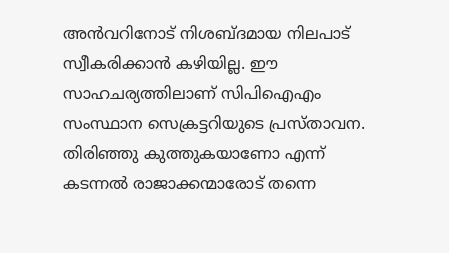അന്‍വറിനോട് നിശബ്ദമായ നിലപാട് സ്വീകരിക്കാന്‍ കഴിയില്ല. ഈ സാഹചര്യത്തിലാണ് സിപിഐഎം സംസ്ഥാന സെക്രട്ടറിയുടെ പ്രസ്താവന. തിരിഞ്ഞു കുത്തുകയാണോ എന്ന് കടന്നല്‍ രാജാക്കന്മാരോട് തന്നെ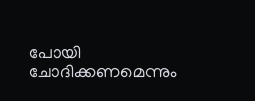പോയി ചോദിക്കണമെന്നും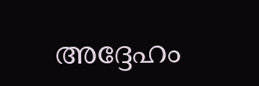അദ്ദേഹം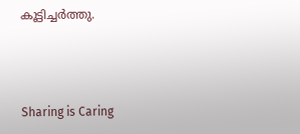കൂട്ടിച്ചർത്തു.



Sharing is Caring